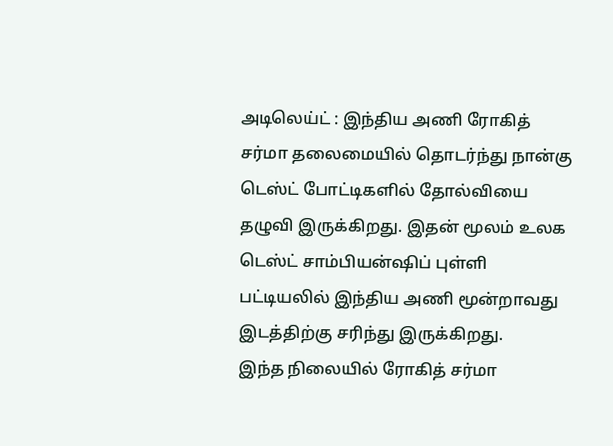அடிலெய்ட் : இந்திய அணி ரோகித் சர்மா தலைமையில் தொடர்ந்து நான்கு டெஸ்ட் போட்டிகளில் தோல்வியை தழுவி இருக்கிறது. இதன் மூலம் உலக டெஸ்ட் சாம்பியன்ஷிப் புள்ளி பட்டியலில் இந்திய அணி மூன்றாவது இடத்திற்கு சரிந்து இருக்கிறது.
இந்த நிலையில் ரோகித் சர்மா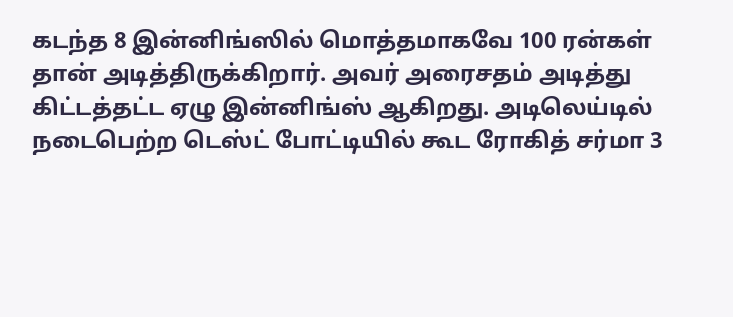கடந்த 8 இன்னிங்ஸில் மொத்தமாகவே 100 ரன்கள் தான் அடித்திருக்கிறார். அவர் அரைசதம் அடித்து கிட்டத்தட்ட ஏழு இன்னிங்ஸ் ஆகிறது. அடிலெய்டில் நடைபெற்ற டெஸ்ட் போட்டியில் கூட ரோகித் சர்மா 3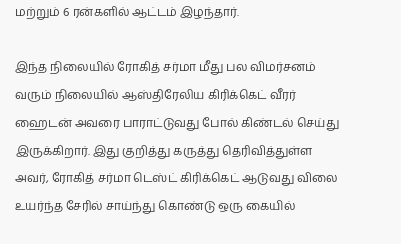மற்றும் 6 ரன்களில் ஆட்டம் இழந்தார்.

இந்த நிலையில் ரோகித் சர்மா மீது பல விமர்சனம் வரும் நிலையில் ஆஸ்திரேலிய கிரிக்கெட் வீரர் ஹைடன் அவரை பாராட்டுவது போல் கிண்டல் செய்து இருக்கிறார். இது குறித்து கருத்து தெரிவித்துள்ள அவர், ரோகித் சர்மா டெஸ்ட் கிரிக்கெட் ஆடுவது விலை உயர்ந்த சேரில் சாய்ந்து கொண்டு ஒரு கையில்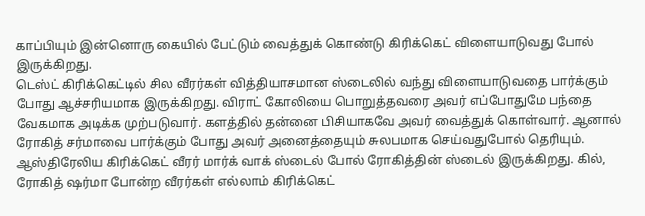காப்பியும் இன்னொரு கையில் பேட்டும் வைத்துக் கொண்டு கிரிக்கெட் விளையாடுவது போல் இருக்கிறது.
டெஸ்ட் கிரிக்கெட்டில் சில வீரர்கள் வித்தியாசமான ஸ்டைலில் வந்து விளையாடுவதை பார்க்கும் போது ஆச்சரியமாக இருக்கிறது. விராட் கோலியை பொறுத்தவரை அவர் எப்போதுமே பந்தை வேகமாக அடிக்க முற்படுவார். களத்தில் தன்னை பிசியாகவே அவர் வைத்துக் கொள்வார். ஆனால் ரோகித் சர்மாவை பார்க்கும் போது அவர் அனைத்தையும் சுலபமாக செய்வதுபோல் தெரியும்.
ஆஸ்திரேலிய கிரிக்கெட் வீரர் மார்க் வாக் ஸ்டைல் போல் ரோகித்தின் ஸ்டைல் இருக்கிறது. கில், ரோகித் ஷர்மா போன்ற வீரர்கள் எல்லாம் கிரிக்கெட்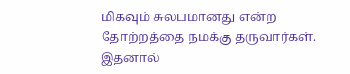மிகவும் சுலபமானது என்ற தோற்றத்தை நமக்கு தருவார்கள். இதனால்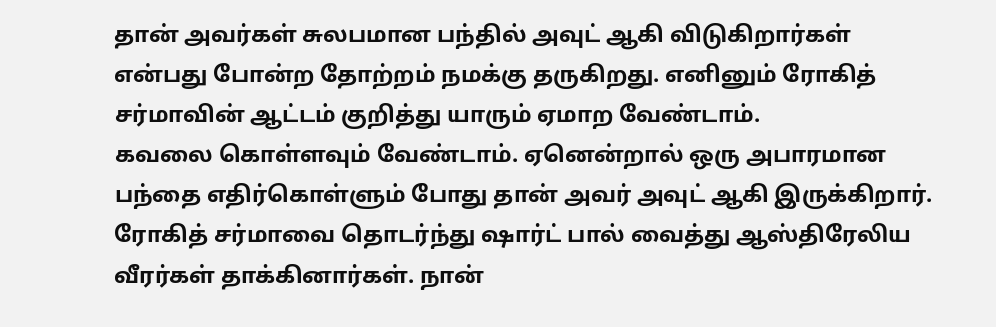தான் அவர்கள் சுலபமான பந்தில் அவுட் ஆகி விடுகிறார்கள் என்பது போன்ற தோற்றம் நமக்கு தருகிறது. எனினும் ரோகித் சர்மாவின் ஆட்டம் குறித்து யாரும் ஏமாற வேண்டாம்.
கவலை கொள்ளவும் வேண்டாம். ஏனென்றால் ஒரு அபாரமான பந்தை எதிர்கொள்ளும் போது தான் அவர் அவுட் ஆகி இருக்கிறார். ரோகித் சர்மாவை தொடர்ந்து ஷார்ட் பால் வைத்து ஆஸ்திரேலிய வீரர்கள் தாக்கினார்கள். நான்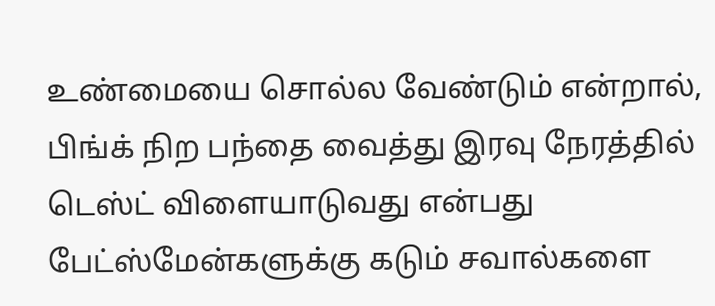உண்மையை சொல்ல வேண்டும் என்றால், பிங்க் நிற பந்தை வைத்து இரவு நேரத்தில் டெஸ்ட் விளையாடுவது என்பது பேட்ஸ்மேன்களுக்கு கடும் சவால்களை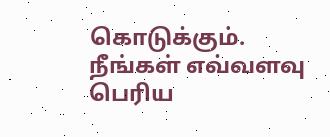கொடுக்கும். நீங்கள் எவ்வளவு பெரிய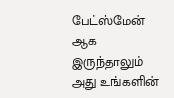பேட்ஸ்மேன் ஆக இருந்தாலும் அது உங்களின்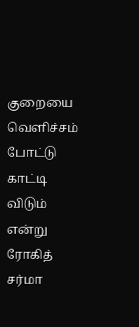குறையை வெளிச்சம் போட்டு காட்டி விடும் என்று ரோகித் சர்மா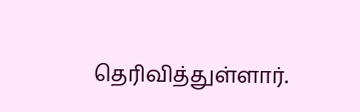தெரிவித்துள்ளார்.